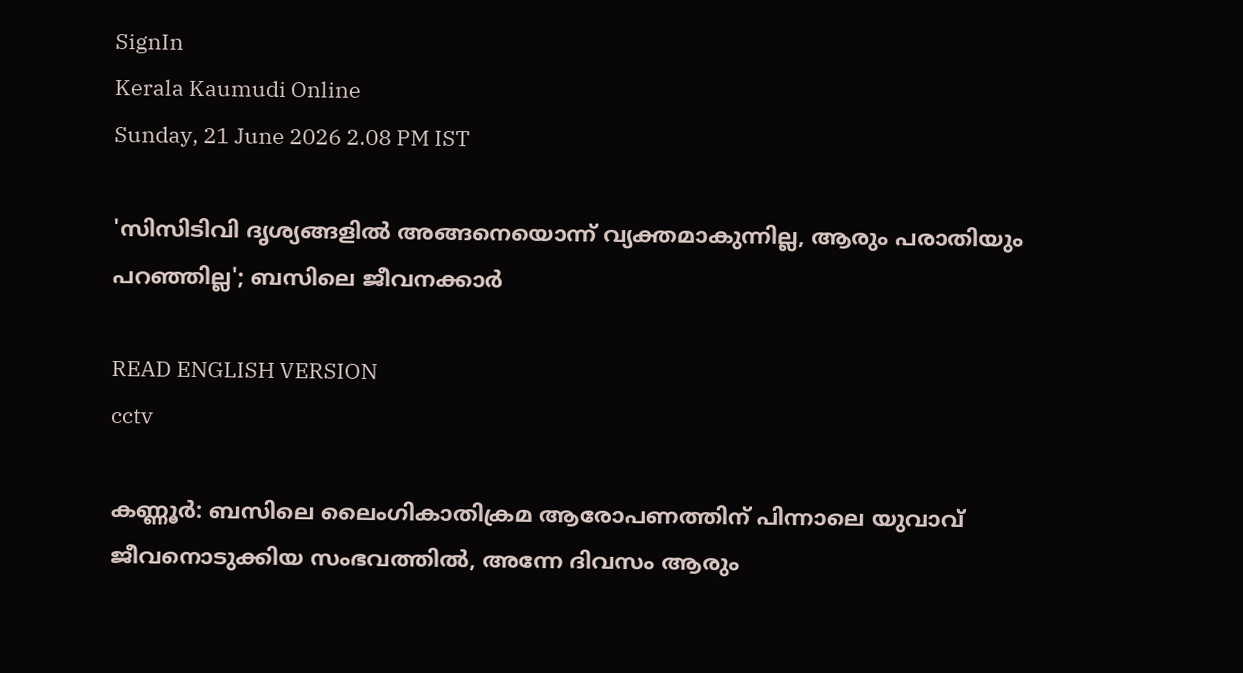SignIn
Kerala Kaumudi Online
Sunday, 21 June 2026 2.08 PM IST

'സിസിടിവി ദൃശ്യങ്ങളിൽ അങ്ങനെയൊന്ന് വ്യക്തമാകുന്നില്ല, ആരും പരാതിയും പറഞ്ഞില്ല'; ബസിലെ ജീവനക്കാർ

READ ENGLISH VERSION
cctv

കണ്ണൂർ: ബസിലെ ലൈംഗികാതിക്രമ ആരോപണത്തിന് പിന്നാലെ യുവാവ് ജീവനൊടുക്കിയ സംഭവത്തിൽ, അന്നേ ദിവസം ആരും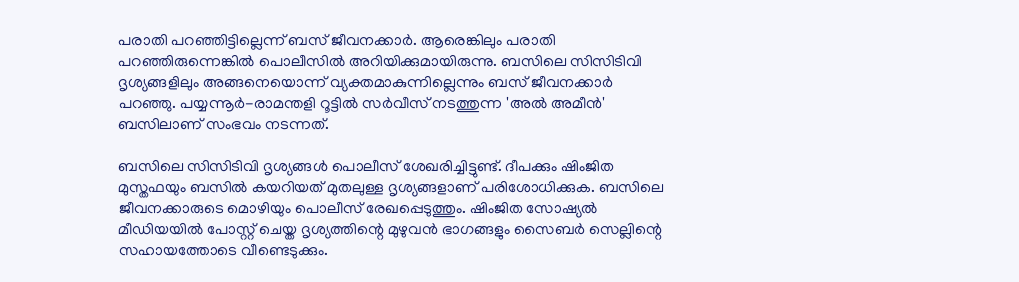പരാതി പറഞ്ഞിട്ടില്ലെന്ന് ബസ് ജീവനക്കാർ. ആരെങ്കിലും പരാതി പറഞ്ഞിരുന്നെങ്കിൽ പൊലീസിൽ അറിയിക്കുമായിരുന്നു. ബസിലെ സിസിടിവി ദൃശ്യങ്ങളിലും അങ്ങനെയൊന്ന് വ്യക്തമാകുന്നില്ലെന്നും ബസ് ജീവനക്കാർ പറഞ്ഞു. പയ്യന്നൂർ-രാമന്തളി റൂട്ടിൽ സർവീസ് നടത്തുന്ന 'അൽ അമീൻ' ബസിലാണ് സംഭവം നടന്നത്.

ബസിലെ സിസിടിവി ദൃശ്യങ്ങൾ പൊലീസ് ശേഖരിച്ചിട്ടുണ്ട്. ദീപക്കും ഷിംജിത മുസ്തഫയും ബസിൽ കയറിയത് മുതലുള്ള ദൃശ്യങ്ങളാണ് പരിശോധിക്കുക. ബസിലെ ജീവനക്കാരുടെ മൊഴിയും പൊലീസ് രേഖപ്പെടുത്തും. ഷിംജിത സോഷ്യൽ മീഡിയയിൽ പോസ്റ്റ് ചെയ്ത ദൃശ്യത്തിന്റെ മുഴുവൻ ഭാഗങ്ങളും സൈബർ സെല്ലിന്റെ സഹായത്തോടെ വീണ്ടെടുക്കും.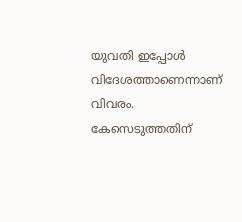യുവതി ഇപ്പോൾ വിദേശത്താണെന്നാണ് വിവരം. കേസെടുത്തതിന്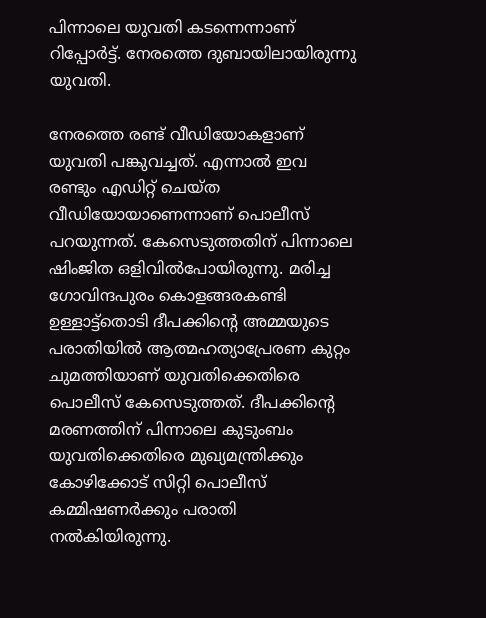പിന്നാലെ യുവതി കടന്നെന്നാണ് റിപ്പോർട്ട്. നേരത്തെ ദുബായിലായിരുന്നു യുവതി.

നേരത്തെ രണ്ട് വീഡിയോകളാണ് യുവതി പങ്കുവച്ചത്. എന്നാൽ ഇവ രണ്ടും എഡിറ്റ് ചെയ്ത വീഡിയോയാണെന്നാണ് പൊലീസ് പറയുന്നത്. കേസെടുത്തതിന് പിന്നാലെ ഷിംജിത ഒളിവിൽപോയിരുന്നു. മരിച്ച ഗോവിന്ദപുരം കൊളങ്ങരകണ്ടി ഉള്ളാട്ട്‌തൊടി ദീപക്കിന്റെ അമ്മയുടെ പരാതിയിൽ ആത്മഹത്യാപ്രേരണ കുറ്റം ചുമത്തിയാണ് യുവതിക്കെതിരെ പൊലീസ് കേസെടുത്തത്. ദീപക്കിന്റെ മരണത്തിന് പിന്നാലെ കുടുംബം യുവതിക്കെതിരെ മുഖ്യമന്ത്രിക്കും കോഴിക്കോട് സിറ്റി പൊലീസ് കമ്മിഷണർക്കും പരാതി നൽകിയിരുന്നു.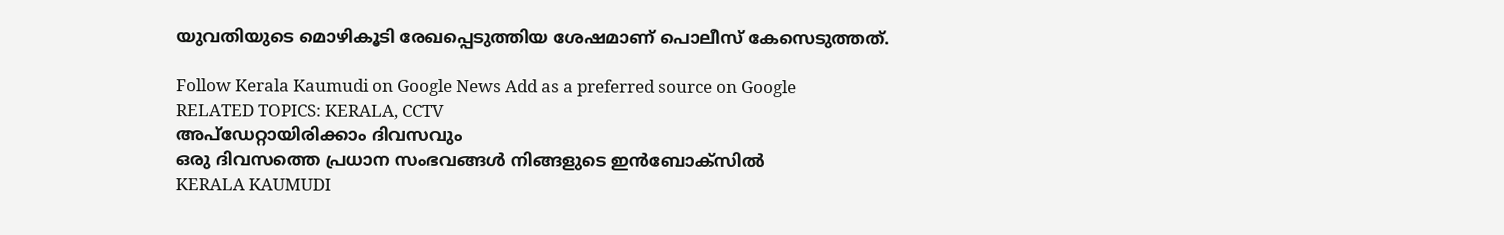യുവതിയുടെ മൊഴികൂടി രേഖപ്പെടുത്തിയ ശേഷമാണ് പൊലീസ് കേസെടുത്തത്.

Follow Kerala Kaumudi on Google News Add as a preferred source on Google
RELATED TOPICS: KERALA, CCTV
അപ്ഡേറ്റായിരിക്കാം ദിവസവും
ഒരു ദിവസത്തെ പ്രധാന സംഭവങ്ങൾ നിങ്ങളുടെ ഇൻബോക്സിൽ
KERALA KAUMUDI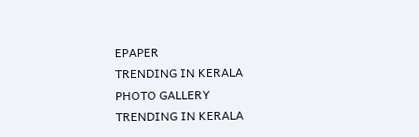EPAPER
TRENDING IN KERALA
PHOTO GALLERY
TRENDING IN KERALA